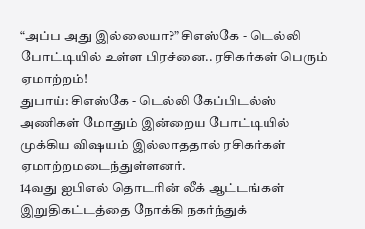“அப்ப அது இல்லையா?” சிஎஸ்கே - டெல்லி போட்டியில் உள்ள பிரச்னை.. ரசிகர்கள் பெரும் ஏமாற்றம்!
துபாய்: சிஎஸ்கே - டெல்லி கேப்பிடல்ஸ் அணிகள் மோதும் இன்றைய போட்டியில் முக்கிய விஷயம் இல்லாததால் ரசிகர்கள் ஏமாற்றமடைந்துள்ளனர்.
14வது ஐபிஎல் தொடரின் லீக் ஆட்டங்கள் இறுதிகட்டத்தை நோக்கி நகர்ந்துக்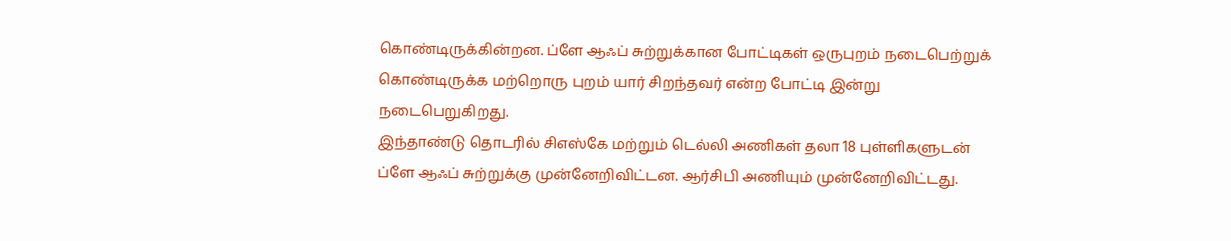கொண்டிருக்கின்றன. ப்ளே ஆஃப் சுற்றுக்கான போட்டிகள் ஒருபுறம் நடைபெற்றுக் கொண்டிருக்க மற்றொரு புறம் யார் சிறந்தவர் என்ற போட்டி இன்று நடைபெறுகிறது.
இந்தாண்டு தொடரில் சிஎஸ்கே மற்றும் டெல்லி அணிகள் தலா 18 புள்ளிகளுடன் ப்ளே ஆஃப் சுற்றுக்கு முன்னேறிவிட்டன. ஆர்சிபி அணியும் முன்னேறிவிட்டது.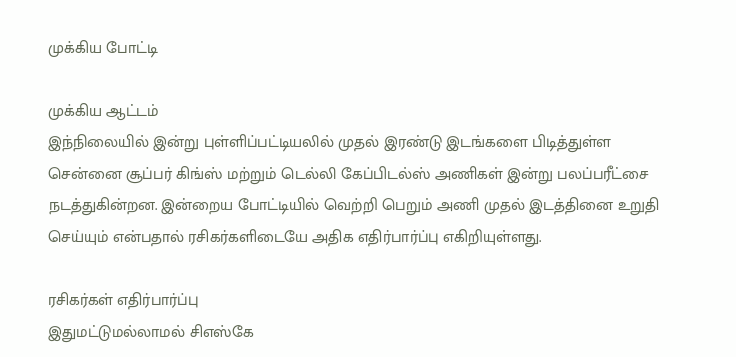முக்கிய போட்டி

முக்கிய ஆட்டம்
இந்நிலையில் இன்று புள்ளிப்பட்டியலில் முதல் இரண்டு இடங்களை பிடித்துள்ள சென்னை சூப்பர் கிங்ஸ் மற்றும் டெல்லி கேப்பிடல்ஸ் அணிகள் இன்று பலப்பரீட்சை நடத்துகின்றன. இன்றைய போட்டியில் வெற்றி பெறும் அணி முதல் இடத்தினை உறுதி செய்யும் என்பதால் ரசிகர்களிடையே அதிக எதிர்பார்ப்பு எகிறியுள்ளது.

ரசிகர்கள் எதிர்பார்ப்பு
இதுமட்டுமல்லாமல் சிஎஸ்கே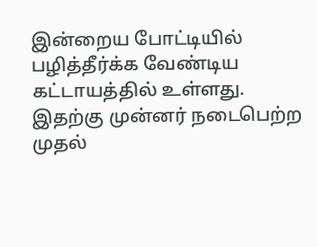இன்றைய போட்டியில் பழித்தீர்க்க வேண்டிய கட்டாயத்தில் உள்ளது. இதற்கு முன்னர் நடைபெற்ற முதல்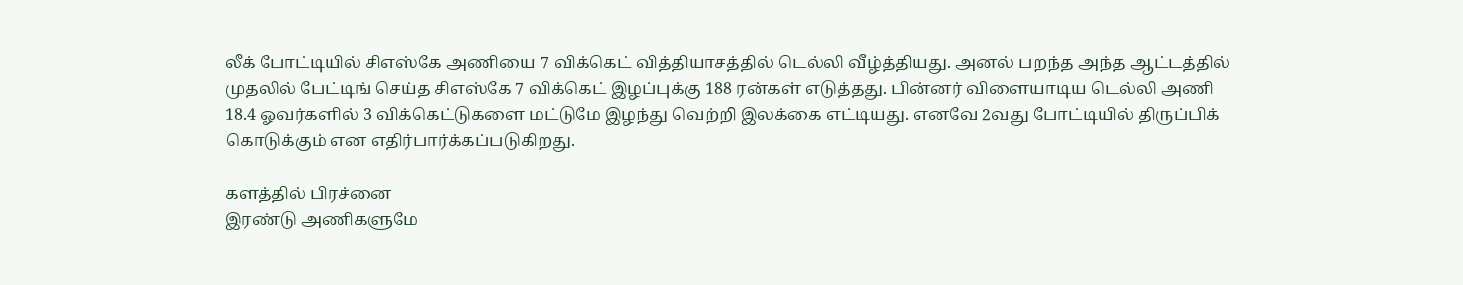லீக் போட்டியில் சிஎஸ்கே அணியை 7 விக்கெட் வித்தியாசத்தில் டெல்லி வீழ்த்தியது. அனல் பறந்த அந்த ஆட்டத்தில் முதலில் பேட்டிங் செய்த சிஎஸ்கே 7 விக்கெட் இழப்புக்கு 188 ரன்கள் எடுத்தது. பின்னர் விளையாடிய டெல்லி அணி 18.4 ஓவர்களில் 3 விக்கெட்டுகளை மட்டுமே இழந்து வெற்றி இலக்கை எட்டியது. எனவே 2வது போட்டியில் திருப்பிக் கொடுக்கும் என எதிர்பார்க்கப்படுகிறது.

களத்தில் பிரச்னை
இரண்டு அணிகளுமே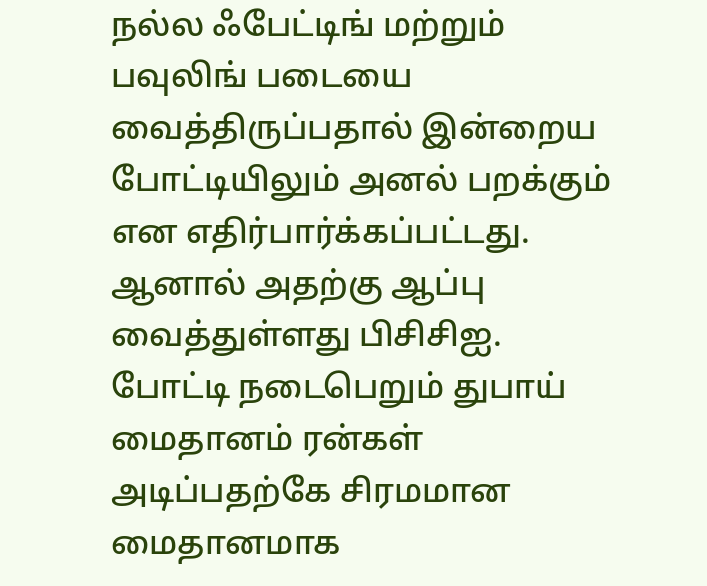நல்ல ஃபேட்டிங் மற்றும் பவுலிங் படையை வைத்திருப்பதால் இன்றைய போட்டியிலும் அனல் பறக்கும் என எதிர்பார்க்கப்பட்டது. ஆனால் அதற்கு ஆப்பு வைத்துள்ளது பிசிசிஐ. போட்டி நடைபெறும் துபாய் மைதானம் ரன்கள் அடிப்பதற்கே சிரமமான மைதானமாக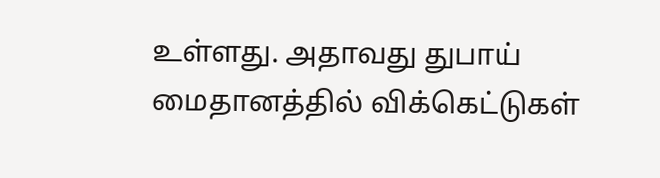உள்ளது. அதாவது துபாய் மைதானத்தில் விக்கெட்டுகள்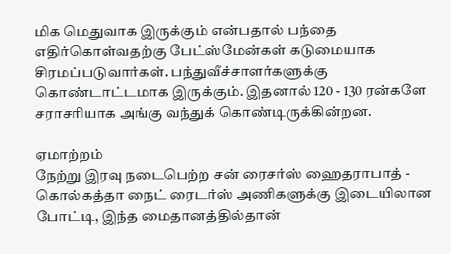மிக மெதுவாக இருக்கும் என்பதால் பந்தை எதிர்கொள்வதற்கு பேட்ஸ்மேன்கள் கடுமையாக சிரமப்படுவார்கள். பந்துவீச்சாளர்களுக்கு கொண்டாட்டமாக இருக்கும். இதனால் 120 - 130 ரன்களே சராசரியாக அங்கு வந்துக் கொண்டிருக்கின்றன.

ஏமாற்றம்
நேற்று இரவு நடைபெற்ற சன் ரைசர்ஸ் ஹைதராபாத் - கொல்கத்தா நைட் ரைடர்ஸ் அணிகளுக்கு இடையிலான போட்டி, இந்த மைதானத்தில்தான்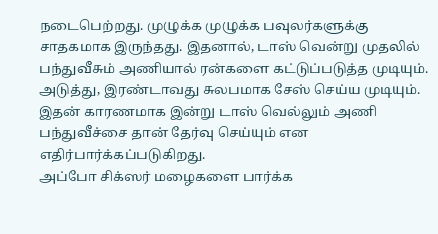நடைபெற்றது. முழுக்க முழுக்க பவுலர்களுக்கு சாதகமாக இருந்தது. இதனால், டாஸ் வென்று முதலில் பந்துவீசும் அணியால் ரன்களை கட்டுப்படுத்த முடியும். அடுத்து, இரண்டாவது சுலபமாக சேஸ் செய்ய முடியும். இதன் காரணமாக இன்று டாஸ் வெல்லும் அணி பந்துவீச்சை தான் தேர்வு செய்யும் என எதிர்பார்க்கப்படுகிறது.
அப்போ சிக்ஸர் மழைகளை பார்க்க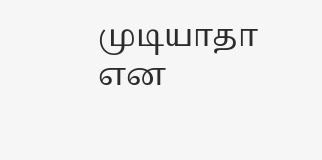முடியாதா என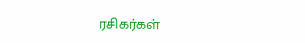ரசிகர்கள்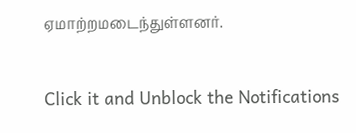ஏமாற்றமடைந்துள்ளனர்.


Click it and Unblock the Notifications